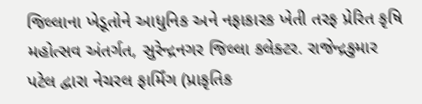જિલ્લાના ખેડૂતોને આધુનિક અને નફાકારક ખેતી તરફ પ્રેરિત કૃષિ મહોત્સવ અંતર્ગત, સુરેન્દ્રનગર જિલ્લા કલેક્ટર. રાજેન્દ્રકુમાર પટેલ દ્વારા નેચરલ ફાર્મિંગ (પ્રાકૃતિક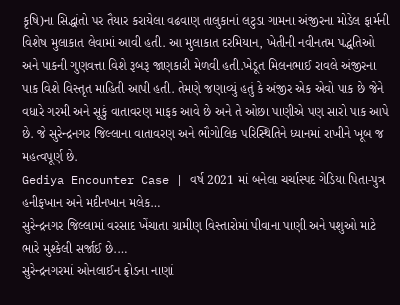કૃષિ)ના સિદ્ધાંતો પર તૈયાર કરાયેલા વઢવાણ તાલુકાનાં લટુડા ગામના અંજીરના મોડેલ ફાર્મની વિશેષ મુલાકાત લેવામાં આવી હતી. આ મુલાકાત દરમિયાન, ખેતીની નવીનતમ પદ્ધતિઓ અને પાકની ગુણવત્તા વિશે રૂબરૂ જાણકારી મેળવી હતી.ખેડૂત મિલનભાઈ રાવલે અંજીરના પાક વિશે વિસ્તૃત માહિતી આપી હતી. તેમણે જણાવ્યું હતું કે અંજીર એક એવો પાક છે જેને વધારે ગરમી અને સૂકું વાતાવરણ માફક આવે છે અને તે ઓછા પાણીએ પણ સારો પાક આપે છે. જે સુરેન્દ્રનગર જિલ્લાના વાતાવરણ અને ભૌગોલિક પરિસ્થિતિને ધ્યાનમાં રાખીને ખૂબ જ મહત્વપૂર્ણ છે.
Gediya Encounter Case | વર્ષ 2021 માં બનેલા ચર્ચાસ્પદ ગેડિયા પિતા-પુત્ર હનીફખાન અને મદીનખાન મલેક…
સુરેન્દ્રનગર જિલ્લામાં વરસાદ ખેંચાતા ગ્રામીણ વિસ્તારોમાં પીવાના પાણી અને પશુઓ માટે ભારે મુશ્કેલી સર્જાઈ છે.…
સુરેન્દ્રનગરમાં ઓનલાઈન ફ્રોડના નાણાં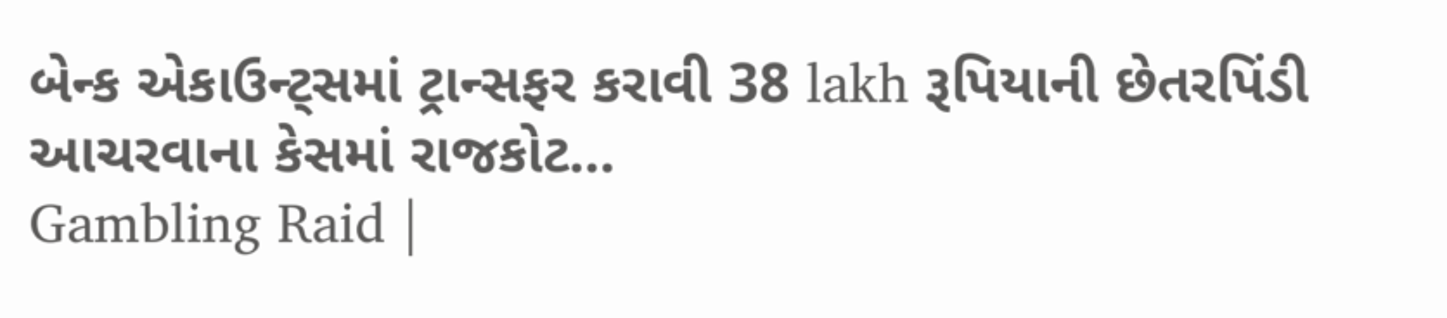બેન્ક એકાઉન્ટ્સમાં ટ્રાન્સફર કરાવી 38 lakh રૂપિયાની છેતરપિંડી આચરવાના કેસમાં રાજકોટ…
Gambling Raid |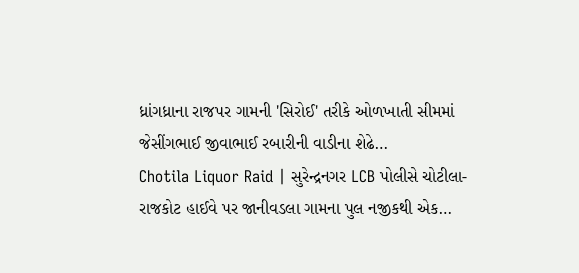ધ્રાંગધ્રાના રાજપર ગામની 'સિરોઈ' તરીકે ઓળખાતી સીમમાં જેસીંગભાઈ જીવાભાઈ રબારીની વાડીના શેઢે…
Chotila Liquor Raid | સુરેન્દ્રનગર LCB પોલીસે ચોટીલા-રાજકોટ હાઈવે પર જાનીવડલા ગામના પુલ નજીકથી એક…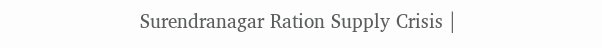Surendranagar Ration Supply Crisis |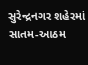સુરેન્દ્રનગર શહેરમાં સાતમ-આઠમ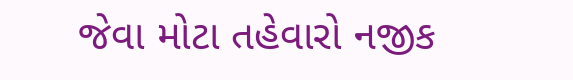જેવા મોટા તહેવારો નજીક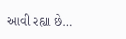આવી રહ્યા છે…